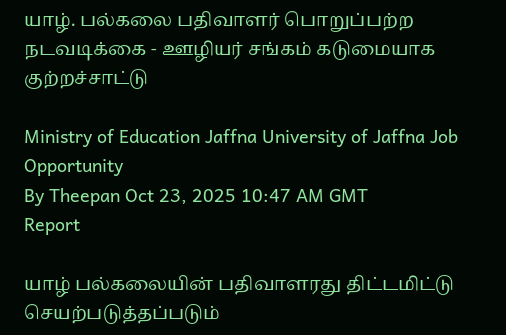யாழ். பல்கலை பதிவாளர் பொறுப்பற்ற நடவடிக்கை - ஊழியர் சங்கம் கடுமையாக குற்றச்சாட்டு

Ministry of Education Jaffna University of Jaffna Job Opportunity
By Theepan Oct 23, 2025 10:47 AM GMT
Report

யாழ் பல்கலையின் பதிவாளரது திட்டமிட்டு செயற்படுத்தப்படும்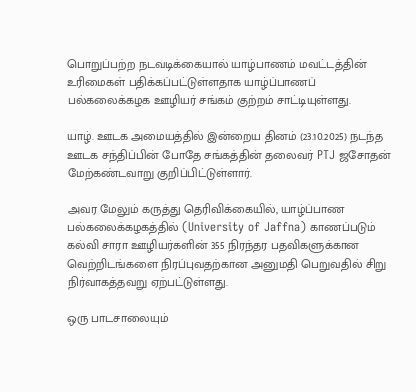பொறுப்பற்ற நடவடிக்கையால் யாழ்பாணம் மவட்டத்தின் உரிமைகள் பதிக்கப்பட்டுள்ளதாக யாழ்ப்பாணப் பல்கலைக்கழக ஊழியர் சங்கம் குற்றம் சாட்டியுள்ளது.

யாழ். ஊடக அமையத்தில் இன்றைய தினம் (23.10.2025) நடந்த ஊடக சந்திப்பின் போதே சங்கத்தின் தலைவர் PTJ ஜசோதன் மேற்கண்டவாறு குறிப்பிட்டுள்ளார்.

அவர மேலும் கருத்து தெரிவிக்கையில், யாழ்ப்பாண பல்கலைக்கழகத்தில் (University of Jaffna) காணப்படும் கல்வி சாரா ஊழியர்களின் 355 நிரந்தர பதவிகளுக்கான வெற்றிடங்களை நிரப்புவதற்கான அனுமதி பெறுவதில் சிறு நிர்வாகத்தவறு ஏற்பட்டுள்ளது.

ஒரு பாடசாலையும்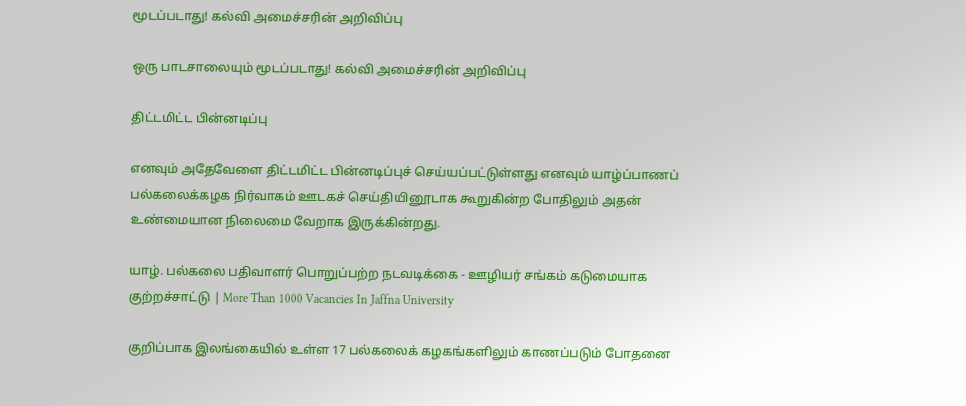மூடப்படாது! கல்வி அமைச்சரின் அறிவிப்பு

ஒரு பாடசாலையும் மூடப்படாது! கல்வி அமைச்சரின் அறிவிப்பு

திட்டமிட்ட பின்னடிப்பு

எனவும் அதேவேளை திட்டமிட்ட பின்னடிப்புச் செய்யப்பட்டுள்ளது எனவும் யாழ்ப்பாணப் பல்கலைக்கழக நிர்வாகம் ஊடகச் செய்தியினூடாக கூறுகின்ற போதிலும் அதன் உண்மையான நிலைமை வேறாக இருக்கின்றது.

யாழ். பல்கலை பதிவாளர் பொறுப்பற்ற நடவடிக்கை - ஊழியர் சங்கம் கடுமையாக குற்றச்சாட்டு | More Than 1000 Vacancies In Jaffna University

குறிப்பாக இலங்கையில் உள்ள 17 பல்கலைக் கழகங்களிலும் காணப்படும் போதனை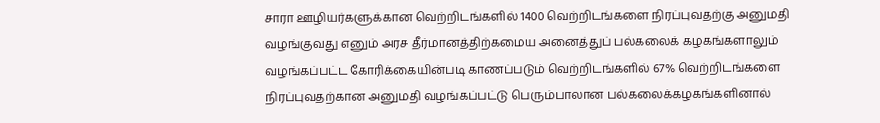சாரா ஊழியர்களுக்கான வெற்றிடங்களில் 1400 வெற்றிடங்களை நிரப்புவதற்கு அனுமதி வழங்குவது எனும் அரச தீர்மானத்திற்கமைய அனைத்துப் பல்கலைக் கழகங்களாலும் வழங்கப்பட்ட கோரிக்கையின்படி காணப்படும் வெற்றிடங்களில் 67% வெற்றிடங்களை நிரப்புவதற்கான அனுமதி வழங்கப்பட்டு பெரும்பாலான பல்கலைக்கழகங்களினால்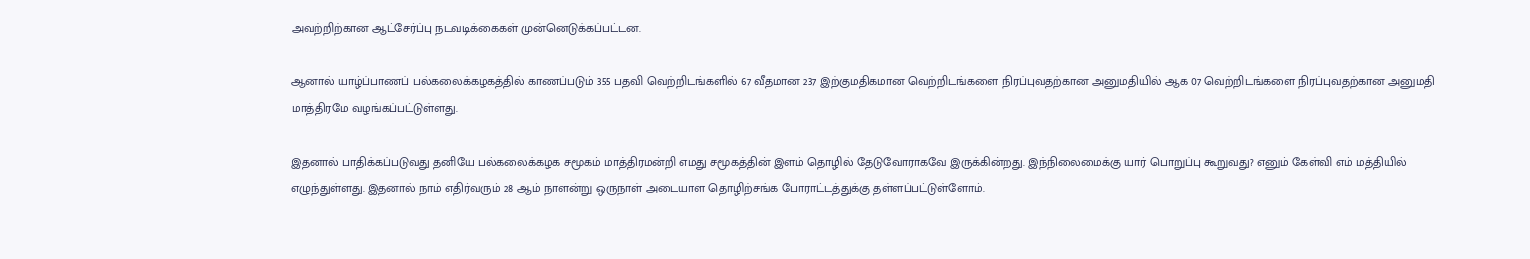அவற்றிற்கான ஆட்சேர்ப்பு நடவடிக்கைகள் முன்னெடுக்கப்பட்டன.

ஆனால் யாழ்ப்பாணப் பல்கலைக்கழகத்தில் காணப்படும் 355 பதவி வெற்றிடங்களில் 67 வீதமான 237 இற்குமதிகமான வெற்றிடங்களை நிரப்புவதற்கான அனுமதியில் ஆக 07 வெற்றிடங்களை நிரப்புவதற்கான அனுமதி மாத்திரமே வழங்கப்பட்டுள்ளது.

இதனால் பாதிக்கப்படுவது தனியே பல்கலைக்கழக சமூகம் மாத்திரமன்றி எமது சமூகத்தின் இளம் தொழில் தேடுவோராகவே இருக்கின்றது. இந்நிலைமைக்கு யார் பொறுப்பு கூறுவது? எனும் கேள்வி எம் மத்தியில் எழுந்துள்ளது. இதனால் நாம் எதிர்வரும் 28 ஆம் நாளன்று ஒருநாள் அடையாள தொழிற்சங்க போராட்டத்துக்கு தள்ளப்பட்டுள்ளோம்.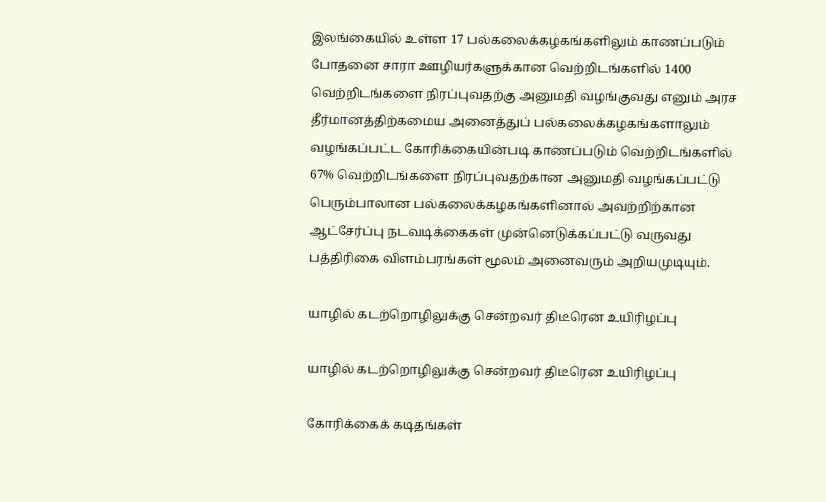இலங்கையில் உள்ள 17 பல்கலைக்கழகங்களிலும் காணப்படும் போதனை சாரா ஊழியர்களுக்கான வெற்றிடங்களில் 1400 வெற்றிடங்களை நிரப்புவதற்கு அனுமதி வழங்குவது எனும் அரச தீர்மானத்திற்கமைய அனைத்துப் பல்கலைக்கழகங்களாலும் வழங்கப்பட்ட கோரிக்கையின்படி காணப்படும் வெற்றிடங்களில் 67% வெற்றிடங்களை நிரப்புவதற்கான அனுமதி வழங்கப்பட்டு பெரும்பாலான பல்கலைக்கழகங்களினால் அவற்றிற்கான ஆட்சேர்ப்பு நடவடிக்கைகள் முன்னெடுக்கப்பட்டு வருவது பத்திரிகை விளம்பரங்கள் மூலம் அனைவரும் அறியமுடியும்.

யாழில் கடற்றொழிலுக்கு சென்றவர் திடீரென உயிரிழப்பு

யாழில் கடற்றொழிலுக்கு சென்றவர் திடீரென உயிரிழப்பு

கோரிக்கைக் கடிதங்கள்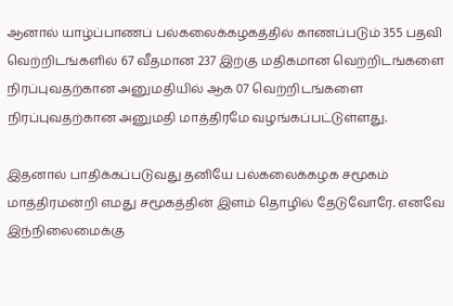ஆனால் யாழ்ப்பாணப் பல்கலைக்கழகத்தில் காணப்படும் 355 பதவி வெற்றிடங்களில் 67 வீதமான 237 இற்கு மதிகமான வெற்றிடங்களை நிரப்புவதற்கான அனுமதியில் ஆக 07 வெற்றிடங்களை நிரப்புவதற்கான அனுமதி மாத்திரமே வழங்கப்பட்டுள்ளது.

இதனால் பாதிக்கப்படுவது தனியே பல்கலைக்கழக சமூகம் மாத்திரமன்றி எமது சமூகத்தின் இளம் தொழில் தேடுவோரே. எனவே இந்நிலைமைக்கு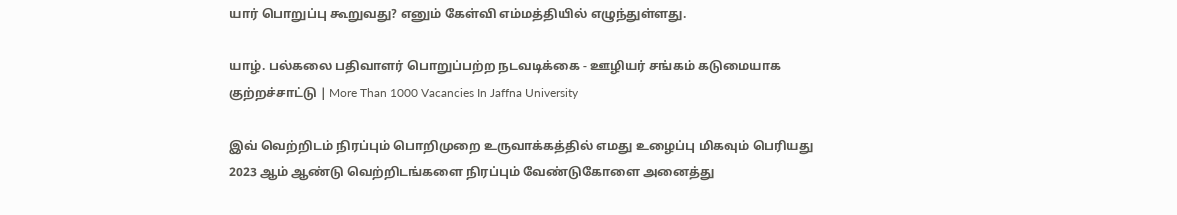யார் பொறுப்பு கூறுவது? எனும் கேள்வி எம்மத்தியில் எழுந்துள்ளது.

யாழ். பல்கலை பதிவாளர் பொறுப்பற்ற நடவடிக்கை - ஊழியர் சங்கம் கடுமையாக குற்றச்சாட்டு | More Than 1000 Vacancies In Jaffna University

இவ் வெற்றிடம் நிரப்பும் பொறிமுறை உருவாக்கத்தில் எமது உழைப்பு மிகவும் பெரியது 2023 ஆம் ஆண்டு வெற்றிடங்களை நிரப்பும் வேண்டுகோளை அனைத்து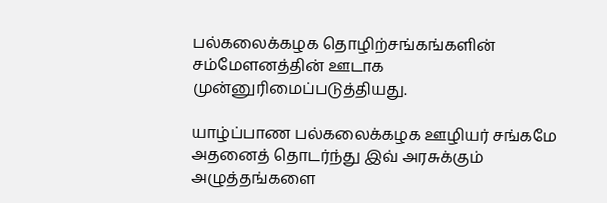பல்கலைக்கழக தொழிற்சங்கங்களின் சம்மேளனத்தின் ஊடாக முன்னுரிமைப்படுத்தியது.

யாழ்ப்பாண பல்கலைக்கழக ஊழியர் சங்கமே அதனைத் தொடர்ந்து இவ் அரசுக்கும் அழுத்தங்களை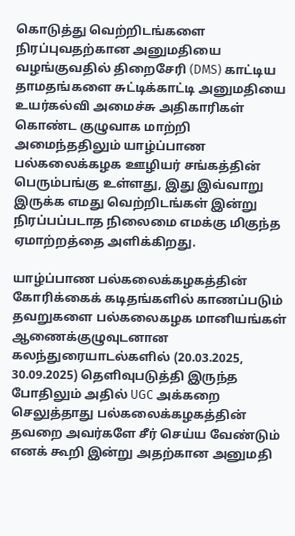கொடுத்து வெற்றிடங்களை நிரப்புவதற்கான அனுமதியை வழங்குவதில் திறைசேரி (DMS) காட்டிய தாமதங்களை சுட்டிக்காட்டி அனுமதியை உயர்கல்வி அமைச்சு அதிகாரிகள் கொண்ட குழுவாக மாற்றி அமைந்ததிலும் யாழ்ப்பாண பல்கலைக்கழக ஊழியர் சங்கத்தின் பெரும்பங்கு உள்ளது, இது இவ்வாறு இருக்க எமது வெற்றிடங்கள் இன்று நிரப்பப்படாத நிலைமை எமக்கு மிகுந்த ஏமாற்றத்தை அளிக்கிறது.

யாழ்ப்பாண பல்கலைக்கழகத்தின் கோரிக்கைக் கடிதங்களில் காணப்படும் தவறுகளை பல்கலைகழக மானியங்கள் ஆணைக்குழுவுடனான கலந்துரையாடல்களில் (20.03.2025, 30.09.2025) தெளிவுபடுத்தி இருந்த போதிலும் அதில் UGC அக்கறை செலுத்தாது பல்கலைக்கழகத்தின் தவறை அவர்களே சீர் செய்ய வேண்டும் எனக் கூறி இன்று அதற்கான அனுமதி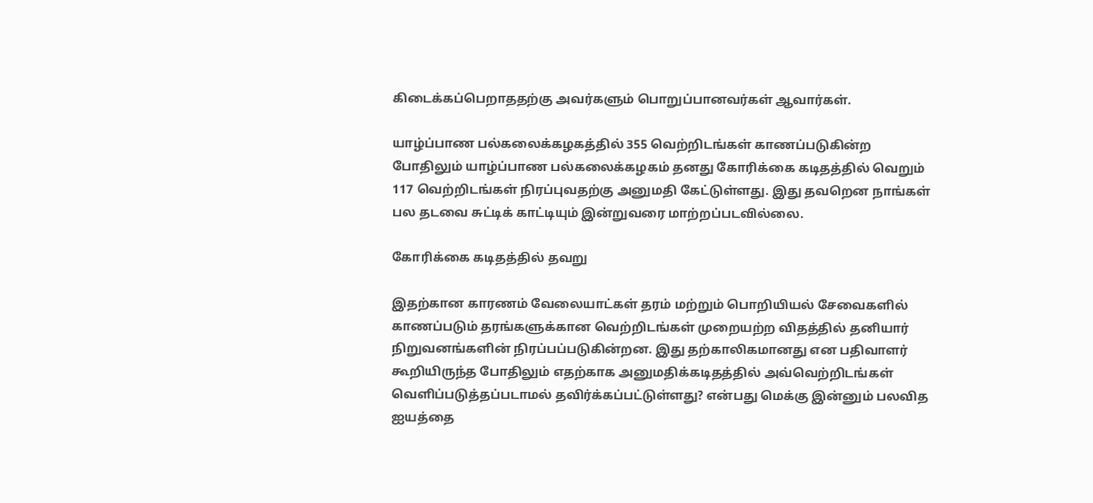கிடைக்கப்பெறாததற்கு அவர்களும் பொறுப்பானவர்கள் ஆவார்கள்.

யாழ்ப்பாண பல்கலைக்கழகத்தில் 355 வெற்றிடங்கள் காணப்படுகின்ற போதிலும் யாழ்ப்பாண பல்கலைக்கழகம் தனது கோரிக்கை கடிதத்தில் வெறும் 117 வெற்றிடங்கள் நிரப்புவதற்கு அனுமதி கேட்டுள்ளது. இது தவறென நாங்கள் பல தடவை சுட்டிக் காட்டியும் இன்றுவரை மாற்றப்படவில்லை.

கோரிக்கை கடிதத்தில் தவறு

இதற்கான காரணம் வேலையாட்கள் தரம் மற்றும் பொறியியல் சேவைகளில் காணப்படும் தரங்களுக்கான வெற்றிடங்கள் முறையற்ற விதத்தில் தனியார் நிறுவனங்களின் நிரப்பப்படுகின்றன. இது தற்காலிகமானது என பதிவாளர் கூறியிருந்த போதிலும் எதற்காக அனுமதிக்கடிதத்தில் அவ்வெற்றிடங்கள் வெளிப்படுத்தப்படாமல் தவிர்க்கப்பட்டுள்ளது? என்பது மெக்கு இன்னும் பலவித ஐயத்தை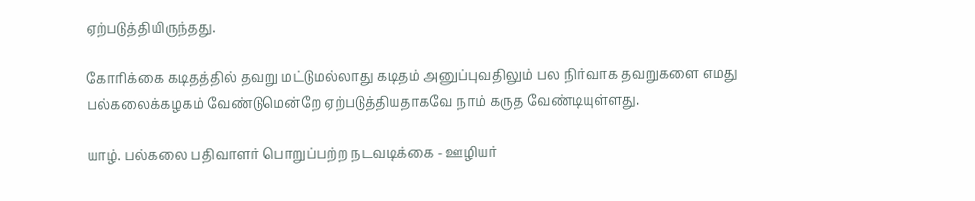ஏற்படுத்தியிருந்தது.

கோரிக்கை கடிதத்தில் தவறு மட்டுமல்லாது கடிதம் அனுப்புவதிலும் பல நிர்வாக தவறுகளை எமது பல்கலைக்கழகம் வேண்டுமென்றே ஏற்படுத்தியதாகவே நாம் கருத வேண்டியுள்ளது.

யாழ். பல்கலை பதிவாளர் பொறுப்பற்ற நடவடிக்கை - ஊழியர்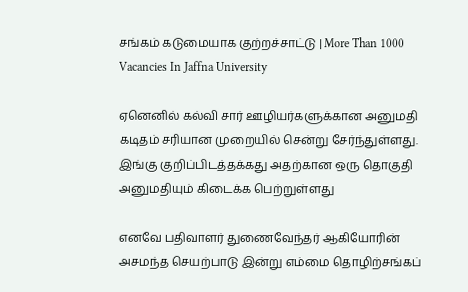சங்கம் கடுமையாக குற்றச்சாட்டு | More Than 1000 Vacancies In Jaffna University

ஏனெனில் கல்வி சார் ஊழியர்களுக்கான அனுமதி கடிதம் சரியான முறையில் சென்று சேர்ந்துள்ளது. இங்கு குறிப்பிடத்தக்கது அதற்கான ஒரு தொகுதி அனுமதியும் கிடைக்க பெற்றுள்ளது

எனவே பதிவாளர் துணைவேந்தர் ஆகியோரின் அசமந்த செயற்பாடு இன்று எம்மை தொழிற்சங்கப்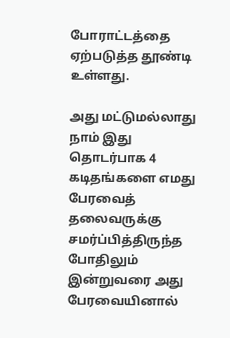போராட்டத்தை ஏற்படுத்த தூண்டி உள்ளது.

அது மட்டுமல்லாது நாம் இது தொடர்பாக 4 கடிதங்களை எமது பேரவைத் தலைவருக்கு சமர்ப்பித்திருந்த போதிலும் இன்றுவரை அது பேரவையினால்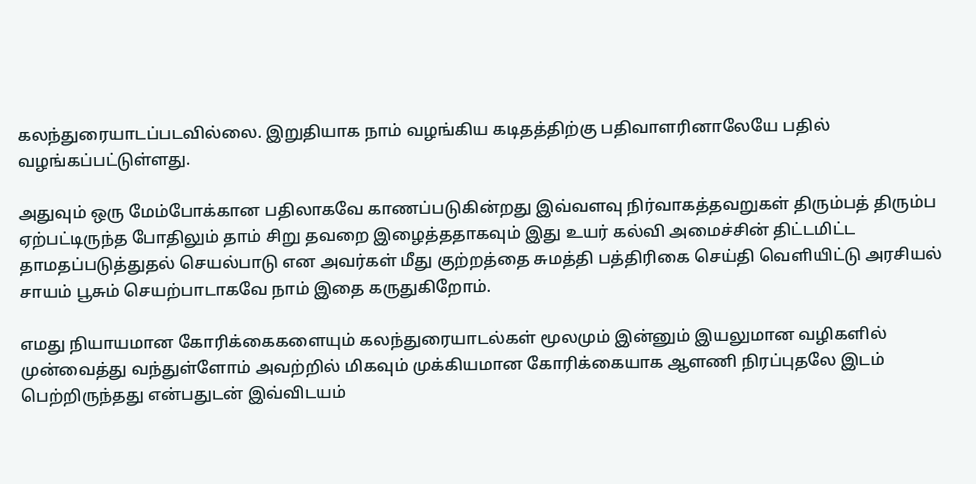கலந்துரையாடப்படவில்லை. இறுதியாக நாம் வழங்கிய கடிதத்திற்கு பதிவாளரினாலேயே பதில் வழங்கப்பட்டுள்ளது.

அதுவும் ஒரு மேம்போக்கான பதிலாகவே காணப்படுகின்றது இவ்வளவு நிர்வாகத்தவறுகள் திரும்பத் திரும்ப ஏற்பட்டிருந்த போதிலும் தாம் சிறு தவறை இழைத்ததாகவும் இது உயர் கல்வி அமைச்சின் திட்டமிட்ட தாமதப்படுத்துதல் செயல்பாடு என அவர்கள் மீது குற்றத்தை சுமத்தி பத்திரிகை செய்தி வெளியிட்டு அரசியல் சாயம் பூசும் செயற்பாடாகவே நாம் இதை கருதுகிறோம்.

எமது நியாயமான கோரிக்கைகளையும் கலந்துரையாடல்கள் மூலமும் இன்னும் இயலுமான வழிகளில் முன்வைத்து வந்துள்ளோம் அவற்றில் மிகவும் முக்கியமான கோரிக்கையாக ஆளணி நிரப்புதலே இடம் பெற்றிருந்தது என்பதுடன் இவ்விடயம்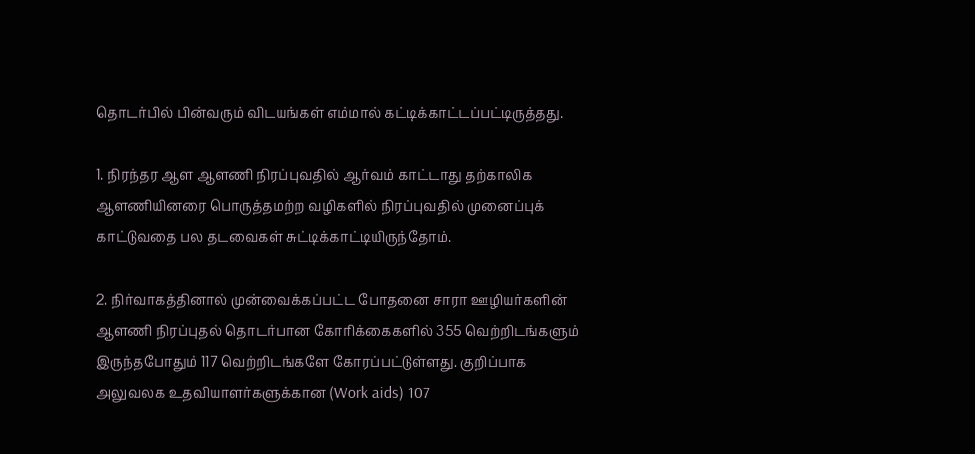தொடர்பில் பின்வரும் விடயங்கள் எம்மால் கட்டிக்காட்டப்பட்டிருத்தது.

1. நிரந்தர ஆள ஆளணி நிரப்புவதில் ஆர்வம் காட்டாது தற்காலிக ஆளணியினரை பொருத்தமற்ற வழிகளில் நிரப்புவதில் முனைப்புக் காட்டுவதை பல தடவைகள் சுட்டிக்காட்டியிருந்தோம்.

2. நிர்வாகத்தினால் முன்வைக்கப்பட்ட போதனை சாரா ஊழியர்களின் ஆளணி நிரப்புதல் தொடர்பான கோரிக்கைகளில் 355 வெற்றிடங்களும் இருந்தபோதும் 117 வெற்றிடங்களே கோரப்பட்டுள்ளது. குறிப்பாக அலுவலக உதவியாளர்களுக்கான (Work aids) 107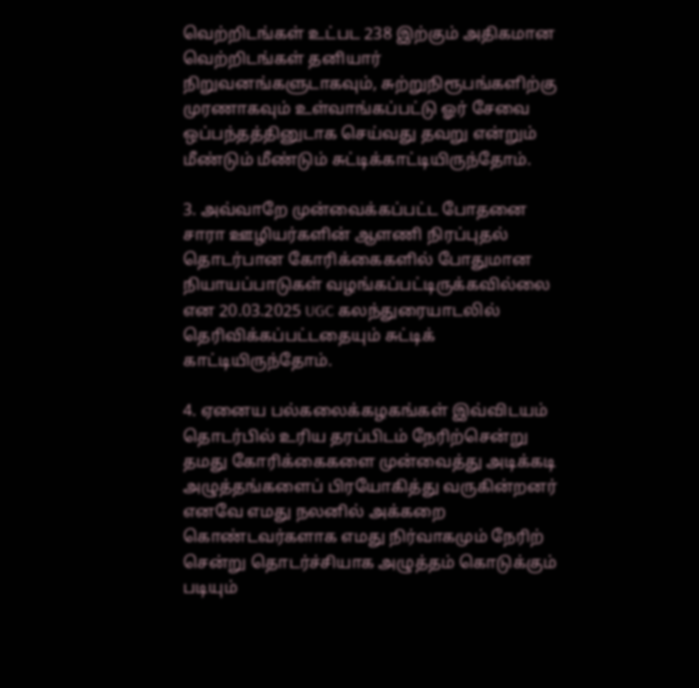வெற்றிடங்கள் உட்பட 238 இற்கும் அதிகமான வெற்றிடங்கள் தனியார் நிறுவனங்களுடாகவும், சுற்றுநிரூபங்களிற்கு முரணாகவும் உள்வாங்கப்பட்டு ஓர் சேவை ஒப்பந்தத்தினுடாக செய்வது தவறு என்றும் மீண்டும் மீண்டும் சுட்டிக்காட்டியிருந்தோம்.

3. அவ்வாறே முன்வைக்கப்பட்ட போதனை சாரா ஊழியர்களின் ஆளணி நிரப்புதல் தொடர்பான கோரிக்கைகளில் போதுமான நியாயப்பாடுகள் வழங்கப்பட்டிருக்கவில்லை என 20.03.2025 UGC கலந்துரையாடலில் தெரிவிக்கப்பட்டதையும் சுட்டிக் காட்டியிருந்தோம்.

4. ஏனைய பல்கலைக்கழகங்கள் இவ்விடயம் தொடர்பில் உரிய தரப்பிடம் நேரிற்சென்று தமது கோரிக்கைகளை முன்வைத்து அடிக்கடி அழுத்தங்களைப் பிரயோகித்து வருகின்றனர் எனவே எமது நலனில் அக்கறை கொண்டவர்களாக எமது நிர்வாகமும் நேரிற் சென்று தொடர்ச்சியாக அழுத்தம் கொடுக்கும் படியும்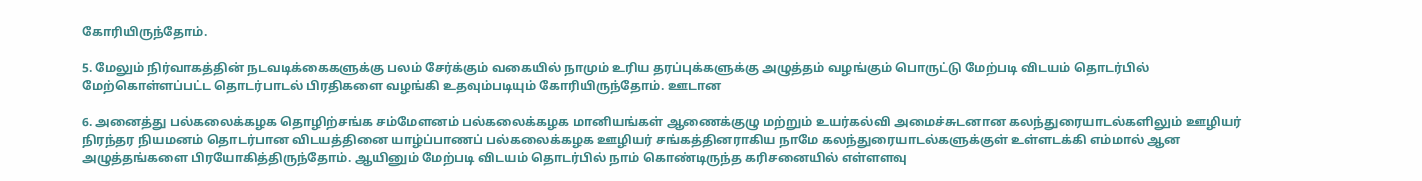கோரியிருந்தோம்.

5. மேலும் நிர்வாகத்தின் நடவடிக்கைகளுக்கு பலம் சேர்க்கும் வகையில் நாமும் உரிய தரப்புக்களுக்கு அழுத்தம் வழங்கும் பொருட்டு மேற்படி விடயம் தொடர்பில் மேற்கொள்ளப்பட்ட தொடர்பாடல் பிரதிகளை வழங்கி உதவும்படியும் கோரியிருந்தோம். ஊடான

6. அனைத்து பல்கலைக்கழக தொழிற்சங்க சம்மேளனம் பல்கலைக்கழக மானியங்கள் ஆணைக்குழு மற்றும் உயர்கல்வி அமைச்சுடனான கலந்துரையாடல்களிலும் ஊழியர் நிரந்தர நியமனம் தொடர்பான விடயத்தினை யாழ்ப்பாணப் பல்கலைக்கழக ஊழியர் சங்கத்தினராகிய நாமே கலந்துரையாடல்களுக்குள் உள்ளடக்கி எம்மால் ஆன அழுத்தங்களை பிரயோகித்திருந்தோம். ஆயினும் மேற்படி விடயம் தொடர்பில் நாம் கொண்டிருந்த கரிசனையில் எள்ளளவு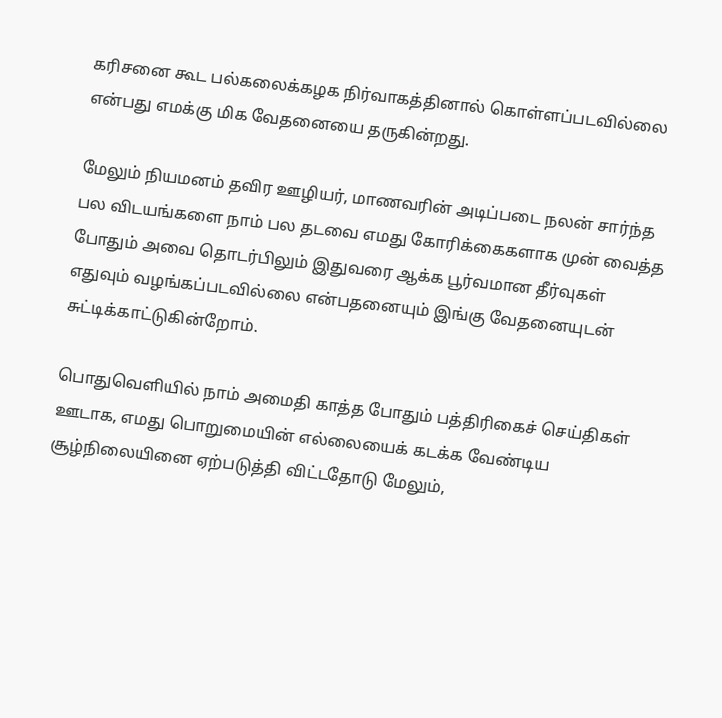கரிசனை கூட பல்கலைக்கழக நிர்வாகத்தினால் கொள்ளப்படவில்லை என்பது எமக்கு மிக வேதனையை தருகின்றது.

மேலும் நியமனம் தவிர ஊழியர், மாணவரின் அடிப்படை நலன் சார்ந்த பல விடயங்களை நாம் பல தடவை எமது கோரிக்கைகளாக முன் வைத்த போதும் அவை தொடர்பிலும் இதுவரை ஆக்க பூர்வமான தீர்வுகள் எதுவும் வழங்கப்படவில்லை என்பதனையும் இங்கு வேதனையுடன் சுட்டிக்காட்டுகின்றோம்.

பொதுவெளியில் நாம் அமைதி காத்த போதும் பத்திரிகைச் செய்திகள் ஊடாக, எமது பொறுமையின் எல்லையைக் கடக்க வேண்டிய சூழ்நிலையினை ஏற்படுத்தி விட்டதோடு மேலும்,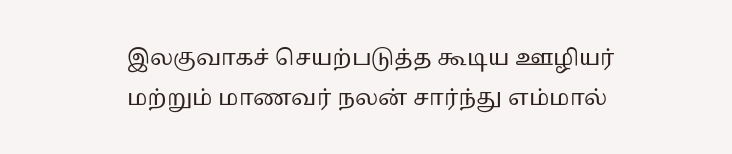இலகுவாகச் செயற்படுத்த கூடிய ஊழியர் மற்றும் மாணவர் நலன் சார்ந்து எம்மால்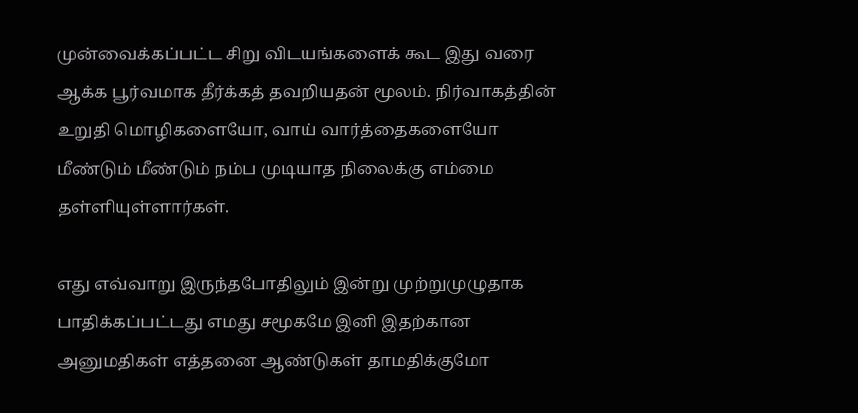முன்வைக்கப்பட்ட சிறு விடயங்களைக் கூட இது வரை ஆக்க பூர்வமாக தீர்க்கத் தவறியதன் மூலம். நிர்வாகத்தின் உறுதி மொழிகளையோ, வாய் வார்த்தைகளையோ மீண்டும் மீண்டும் நம்ப முடியாத நிலைக்கு எம்மை தள்ளியுள்ளார்கள்.

எது எவ்வாறு இருந்தபோதிலும் இன்று முற்றுமுழுதாக பாதிக்கப்பட்டது எமது சமூகமே இனி இதற்கான அனுமதிகள் எத்தனை ஆண்டுகள் தாமதிக்குமோ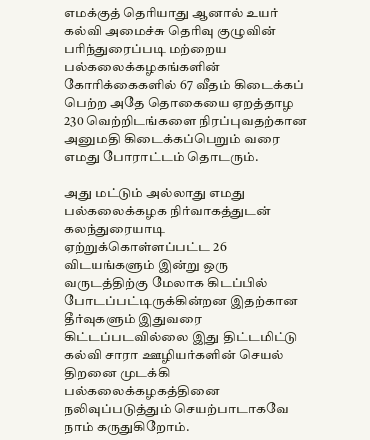எமக்குத் தெரியாது ஆனால் உயர் கல்வி அமைச்சு தெரிவு குழுவின் பரிந்துரைப்படி மற்றைய பல்கலைக்கழகங்களின் கோரிக்கைகளில் 67 வீதம் கிடைக்கப் பெற்ற அதே தொகையை ஏறத்தாழ 230 வெற்றிடங்களை நிரப்புவதற்கான அனுமதி கிடைக்கப்பெறும் வரை எமது போராட்டம் தொடரும்.

அது மட்டும் அல்லாது எமது பல்கலைக்கழக நிர்வாகத்துடன் கலந்துரையாடி ஏற்றுக்கொள்ளப்பட்ட 26 விடயங்களும் இன்று ஒரு வருடத்திற்கு மேலாக கிடப்பில் போடப்பட்டிருக்கின்றன இதற்கான தீர்வுகளும் இதுவரை கிட்டப்படவில்லை இது திட்டமிட்டு கல்வி சாரா ஊழியர்களின் செயல் திறனை முடக்கி பல்கலைக்கழகத்தினை நலிவுப்படுத்தும் செயற்பாடாகவே நாம் கருதுகிறோம்.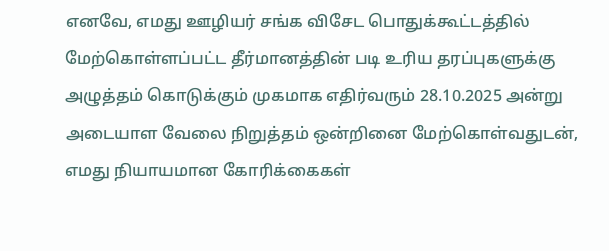எனவே, எமது ஊழியர் சங்க விசேட பொதுக்கூட்டத்தில் மேற்கொள்ளப்பட்ட தீர்மானத்தின் படி உரிய தரப்புகளுக்கு அழுத்தம் கொடுக்கும் முகமாக எதிர்வரும் 28.10.2025 அன்று அடையாள வேலை நிறுத்தம் ஒன்றினை மேற்கொள்வதுடன், எமது நியாயமான கோரிக்கைகள்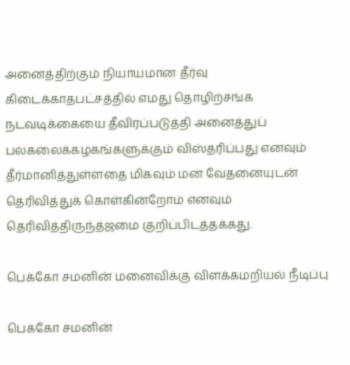அனைத்திற்கும் நியாயமான தீர்வு கிடைக்காதபட்சத்தில் எமது தொழிற்சங்க நடவடிக்கையை தீவிரப்படுத்தி அனைத்துப் பலகலைக்கழகங்களுக்கும் விஸ்தரிப்பது எனவும் தீர்மானித்துள்ளதை மிகவும் மன வேதனையுடன் தெரிவித்துக் கொள்கின்றோம் எனவும் தெரிவித்திருந்த்ஜமை குறிப்பிடத்தக்கது.

பெக்கோ சமனின் மனைவிக்கு விளக்கமறியல் நீடிப்பு

பெக்கோ சமனின்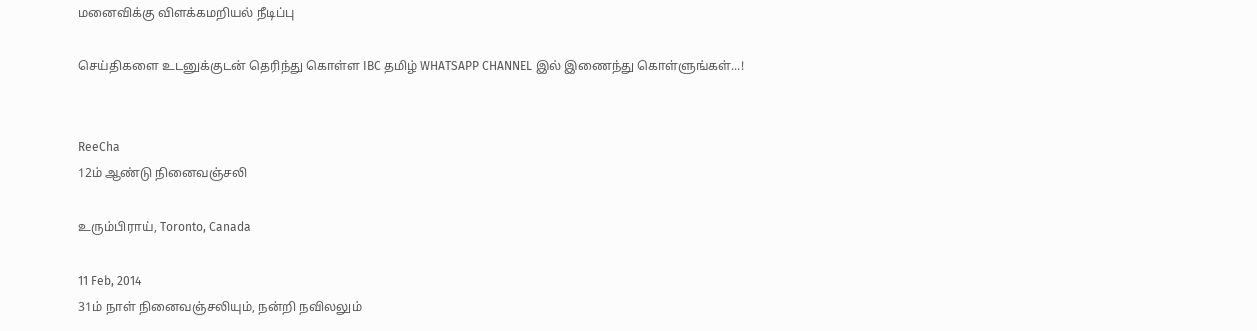மனைவிக்கு விளக்கமறியல் நீடிப்பு

செய்திகளை உடனுக்குடன் தெரிந்து கொள்ள IBC தமிழ் WHATSAPP CHANNEL இல் இணைந்து கொள்ளுங்கள்...!


ReeCha
12ம் ஆண்டு நினைவஞ்சலி

உரும்பிராய், Toronto, Canada

11 Feb, 2014
31ம் நாள் நினைவஞ்சலியும், நன்றி நவிலலும்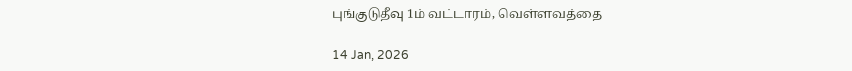புங்குடுதீவு 1ம் வட்டாரம், வெள்ளவத்தை

14 Jan, 2026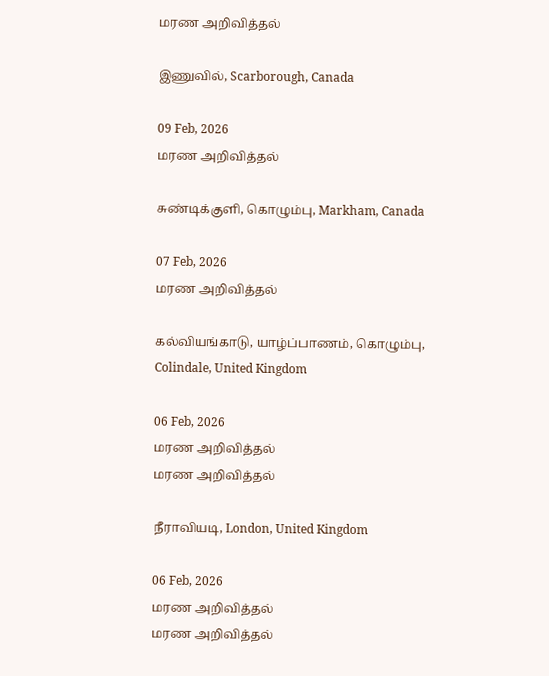மரண அறிவித்தல்

இணுவில், Scarborough, Canada

09 Feb, 2026
மரண அறிவித்தல்

சுண்டிக்குளி, கொழும்பு, Markham, Canada

07 Feb, 2026
மரண அறிவித்தல்

கல்வியங்காடு, யாழ்ப்பாணம், கொழும்பு, Colindale, United Kingdom

06 Feb, 2026
மரண அறிவித்தல்
மரண அறிவித்தல்

நீராவியடி, London, United Kingdom

06 Feb, 2026
மரண அறிவித்தல்
மரண அறிவித்தல்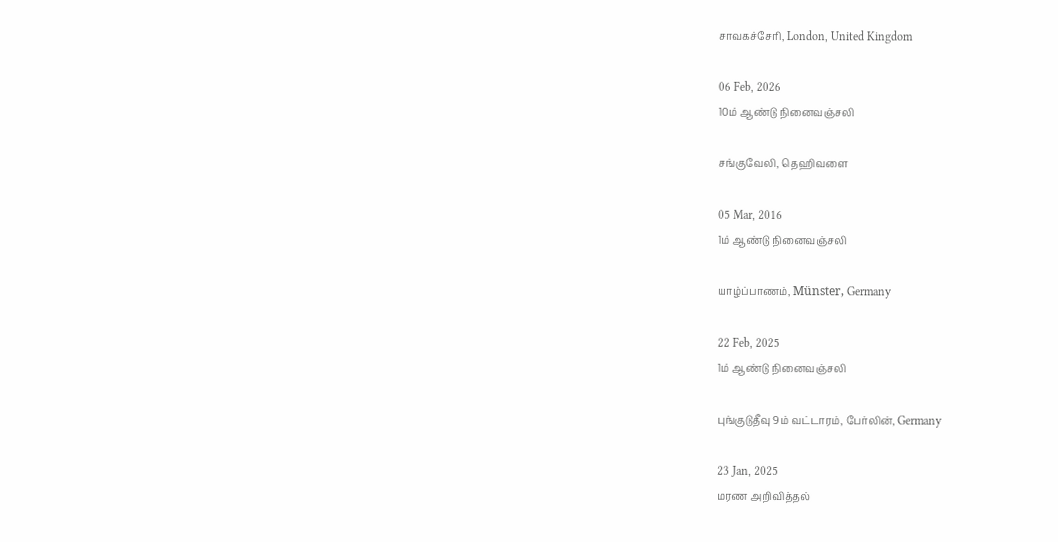சாவகச்சேரி, London, United Kingdom

06 Feb, 2026
10ம் ஆண்டு நினைவஞ்சலி

சங்குவேலி, தெஹிவளை

05 Mar, 2016
1ம் ஆண்டு நினைவஞ்சலி

யாழ்ப்பாணம், Münster, Germany

22 Feb, 2025
1ம் ஆண்டு நினைவஞ்சலி

புங்குடுதீவு 9ம் வட்டாரம், பேர்லின், Germany

23 Jan, 2025
மரண அறிவித்தல்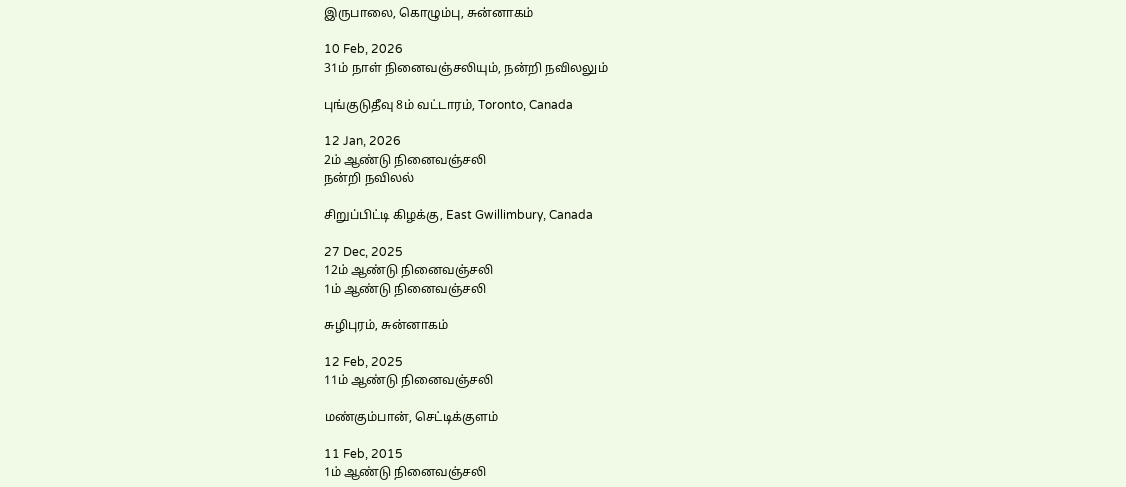இருபாலை, கொழும்பு, சுன்னாகம்

10 Feb, 2026
31ம் நாள் நினைவஞ்சலியும், நன்றி நவிலலும்

புங்குடுதீவு 8ம் வட்டாரம், Toronto, Canada

12 Jan, 2026
2ம் ஆண்டு நினைவஞ்சலி
நன்றி நவிலல்

சிறுப்பிட்டி கிழக்கு, East Gwillimbury, Canada

27 Dec, 2025
12ம் ஆண்டு நினைவஞ்சலி
1ம் ஆண்டு நினைவஞ்சலி

சுழிபுரம், சுன்னாகம்

12 Feb, 2025
11ம் ஆண்டு நினைவஞ்சலி

மண்கும்பான், செட்டிக்குளம்

11 Feb, 2015
1ம் ஆண்டு நினைவஞ்சலி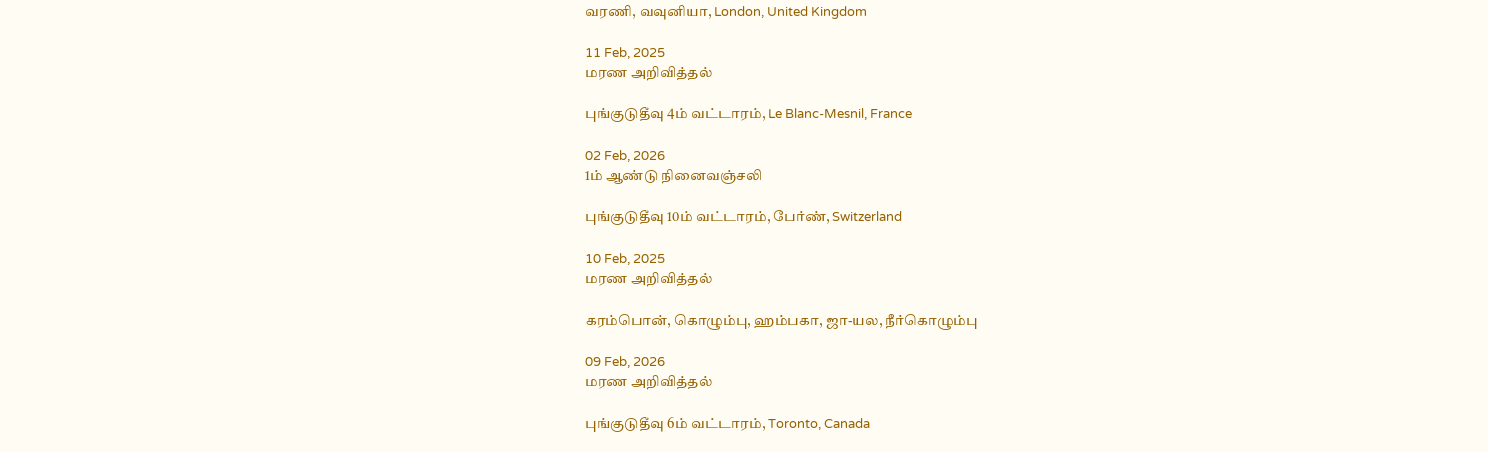வரணி, வவுனியா, London, United Kingdom

11 Feb, 2025
மரண அறிவித்தல்

புங்குடுதீவு 4ம் வட்டாரம், Le Blanc-Mesnil, France

02 Feb, 2026
1ம் ஆண்டு நினைவஞ்சலி

புங்குடுதீவு 10ம் வட்டாரம், பேர்ண், Switzerland

10 Feb, 2025
மரண அறிவித்தல்

கரம்பொன், கொழும்பு, ஹம்பகா, ஜா-யல, நீர்கொழும்பு

09 Feb, 2026
மரண அறிவித்தல்

புங்குடுதீவு 6ம் வட்டாரம், Toronto, Canada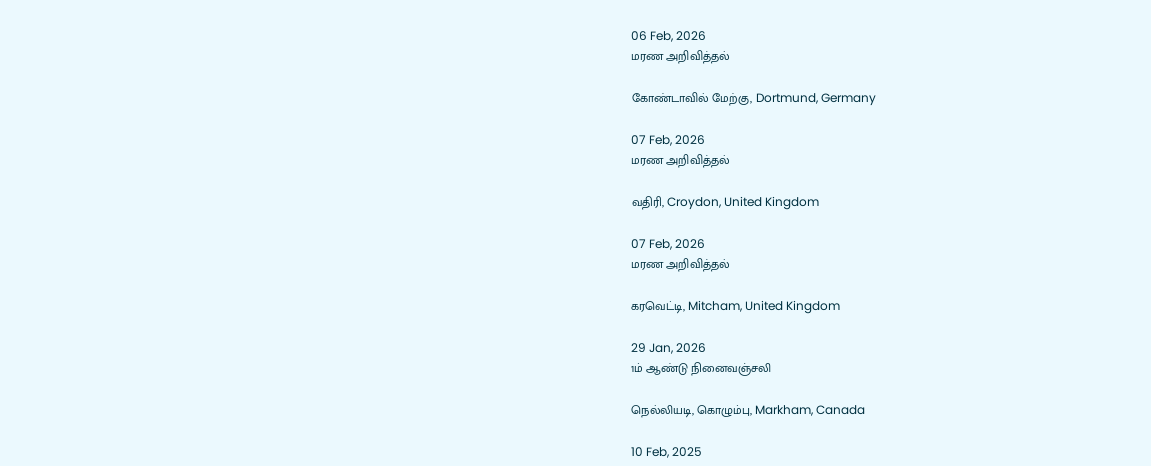06 Feb, 2026
மரண அறிவித்தல்

கோண்டாவில் மேற்கு, Dortmund, Germany

07 Feb, 2026
மரண அறிவித்தல்

வதிரி, Croydon, United Kingdom

07 Feb, 2026
மரண அறிவித்தல்

கரவெட்டி, Mitcham, United Kingdom

29 Jan, 2026
1ம் ஆண்டு நினைவஞ்சலி

நெல்லியடி, கொழும்பு, Markham, Canada

10 Feb, 2025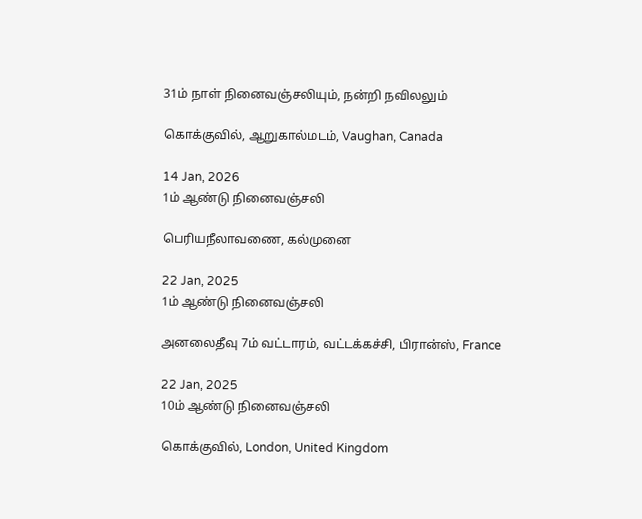31ம் நாள் நினைவஞ்சலியும், நன்றி நவிலலும்

கொக்குவில், ஆறுகால்மடம், Vaughan, Canada

14 Jan, 2026
1ம் ஆண்டு நினைவஞ்சலி

பெரியநீலாவணை, கல்முனை

22 Jan, 2025
1ம் ஆண்டு நினைவஞ்சலி

அனலைதீவு 7ம் வட்டாரம், வட்டக்கச்சி, பிரான்ஸ், France

22 Jan, 2025
10ம் ஆண்டு நினைவஞ்சலி

கொக்குவில், London, United Kingdom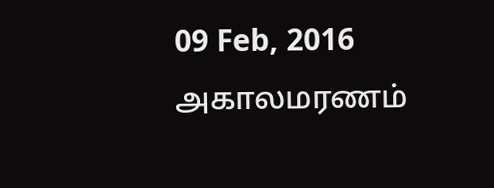09 Feb, 2016
அகாலமரணம்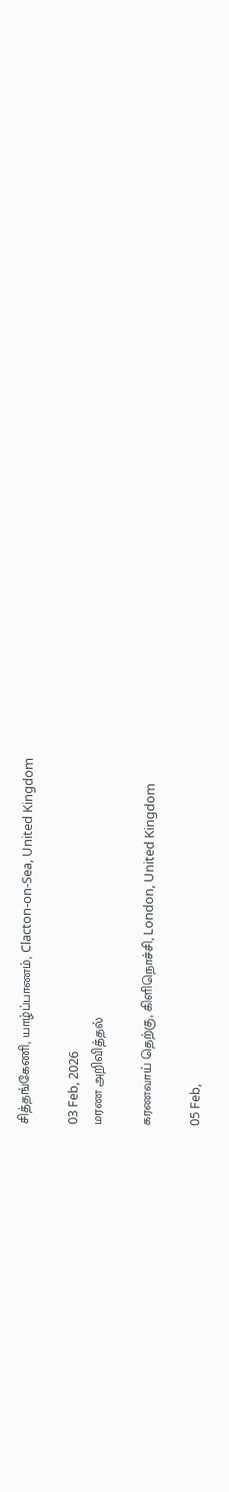சித்தங்கேணி, யாழ்ப்பாணம், Clacton-on-Sea, United Kingdom

03 Feb, 2026
மரண அறிவித்தல்

கரணவாய் தெற்கு, கிளிநொச்சி, London, United Kingdom

05 Feb,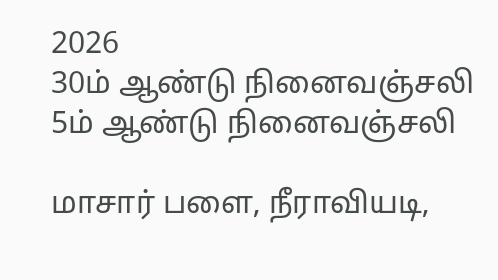2026
30ம் ஆண்டு நினைவஞ்சலி
5ம் ஆண்டு நினைவஞ்சலி

மாசார் பளை, நீராவியடி,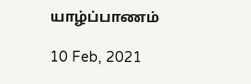யாழ்ப்பாணம்

10 Feb, 2021